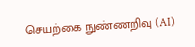செயற்கை நுண்ணறிவு (AI)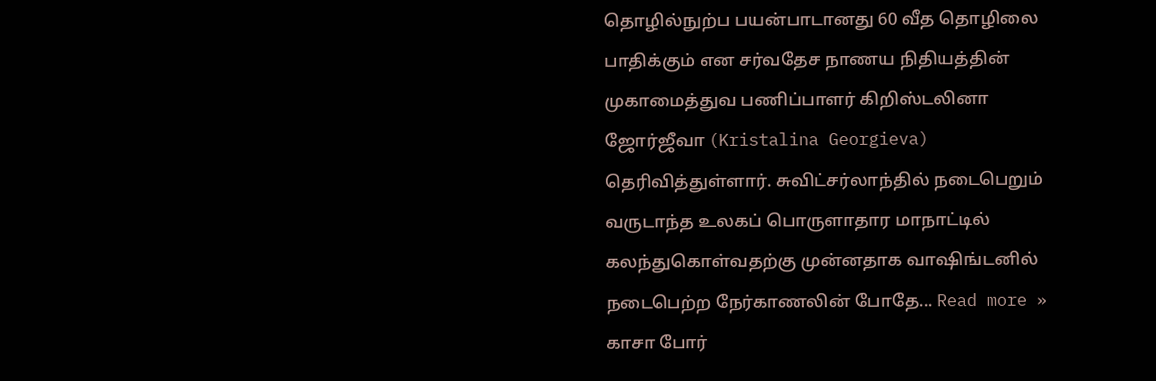தொழில்நுற்ப பயன்பாடானது 60 வீத தொழிலை பாதிக்கும் என சர்வதேச நாணய நிதியத்தின் முகாமைத்துவ பணிப்பாளர் கிறிஸ்டலினா ஜோர்ஜீவா (Kristalina Georgieva) தெரிவித்துள்ளார். சுவிட்சர்லாந்தில் நடைபெறும் வருடாந்த உலகப் பொருளாதார மாநாட்டில் கலந்துகொள்வதற்கு முன்னதாக வாஷிங்டனில் நடைபெற்ற நேர்காணலின் போதே... Read more »
காசா போர்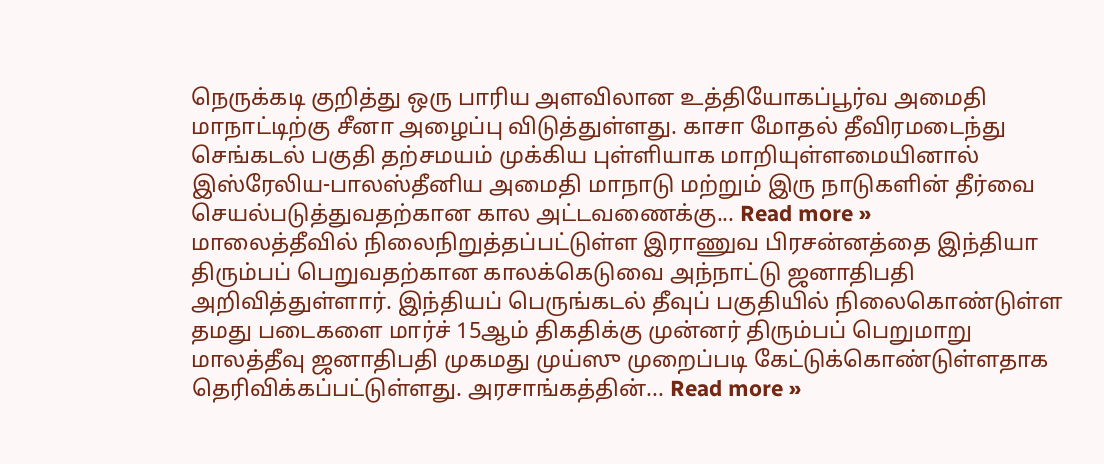நெருக்கடி குறித்து ஒரு பாரிய அளவிலான உத்தியோகப்பூர்வ அமைதி மாநாட்டிற்கு சீனா அழைப்பு விடுத்துள்ளது. காசா மோதல் தீவிரமடைந்து செங்கடல் பகுதி தற்சமயம் முக்கிய புள்ளியாக மாறியுள்ளமையினால் இஸ்ரேலிய-பாலஸ்தீனிய அமைதி மாநாடு மற்றும் இரு நாடுகளின் தீர்வை செயல்படுத்துவதற்கான கால அட்டவணைக்கு... Read more »
மாலைத்தீவில் நிலைநிறுத்தப்பட்டுள்ள இராணுவ பிரசன்னத்தை இந்தியா திரும்பப் பெறுவதற்கான காலக்கெடுவை அந்நாட்டு ஜனாதிபதி அறிவித்துள்ளார். இந்தியப் பெருங்கடல் தீவுப் பகுதியில் நிலைகொண்டுள்ள தமது படைகளை மார்ச் 15ஆம் திகதிக்கு முன்னர் திரும்பப் பெறுமாறு மாலத்தீவு ஜனாதிபதி முகமது முய்ஸு முறைப்படி கேட்டுக்கொண்டுள்ளதாக தெரிவிக்கப்பட்டுள்ளது. அரசாங்கத்தின்... Read more »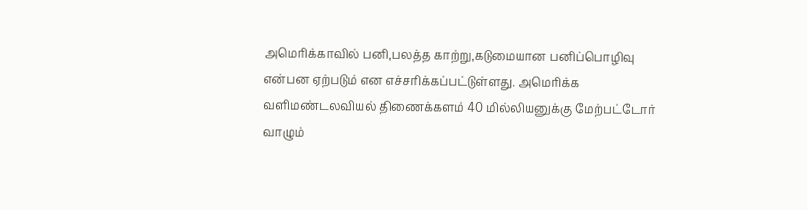அமெரிக்காவில் பனி,பலத்த காற்று,கடுமையான பனிப்பொழிவு என்பன ஏற்படும் என எச்சரிக்கப்பட்டுள்ளது. அமெரிக்க வளிமண்டலவியல் திணைக்களம் 40 மில்லியனுக்கு மேற்பட்டோர் வாழும்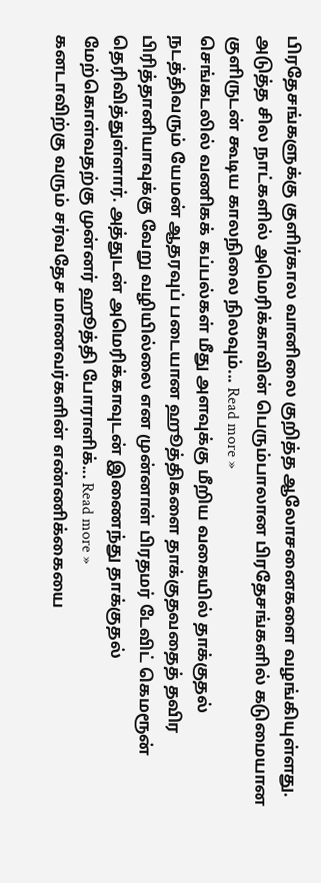பிரதேசங்களுக்கு குளிர்கால வானிலை குறித்த ஆலோசனைகளை வழங்கியுள்ளது. அடுத்த சில நாட்களில் அமெரிக்காவின் பெரும்பாலான பிரதேசங்களில் கடுமையான குளிருடன் கூடிய காலநிலை நிலவும்... Read more »
செங்கடலில் வணிகக் கப்பல்கள் மீது அளவுக்கு மீறிய வகையில் தாக்குதல் நடத்திவரும் யேமன் ஆதரவுப் படையான ஹூத்திகளை தாக்குதவதைத் தவிர பிரித்தானியாவுக்கு வேறு வழியில்லை என முன்னாள் பிரதமர் டேவிட் கெமரூன் தெரிவித்துள்ளார். அத்துடன் அமெரிக்காவுடன் இணைந்து தாக்குதல் மேற்கொள்வதற்கு முன்னர் ஹூத்தி போராளிக்... Read more »
கனடாவிற்கு வரும் சர்வதேச மாணவர்களின் எண்ணிக்கையை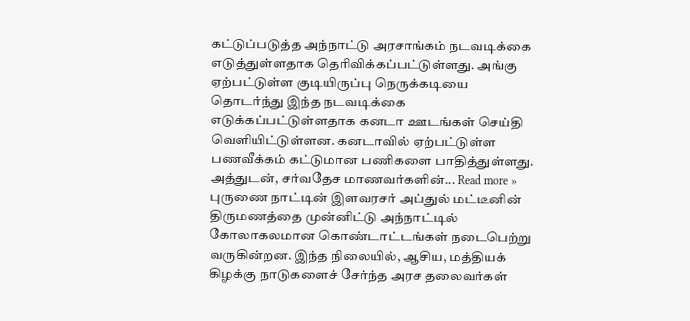கட்டுப்படுத்த அந்நாட்டு அரசாங்கம் நடவடிக்கை எடுத்துள்ளதாக தெரிவிக்கப்பட்டுள்ளது. அங்கு ஏற்பட்டுள்ள குடியிருப்பு நெருக்கடியை தொடர்ந்து இந்த நடவடிக்கை எடுக்கப்பட்டுள்ளதாக கனடா ஊடங்கள் செய்தி வெளியிட்டுள்ளன. கனடாவில் ஏற்பட்டுள்ள பணவீக்கம் கட்டுமான பணிகளை பாதித்துள்ளது. அத்துடன், சர்வதேச மாணவர்களின்... Read more »
புருணை நாட்டின் இளவரசர் அப்துல் மட்டீனின் திருமணத்தை முன்னிட்டு அந்நாட்டில் கோலாகலமான கொண்டாட்டங்கள் நடைபெற்று வருகின்றன. இந்த நிலையில், ஆசிய, மத்தியக் கிழக்கு நாடுகளைச் சேர்ந்த அரச தலைவர்கள்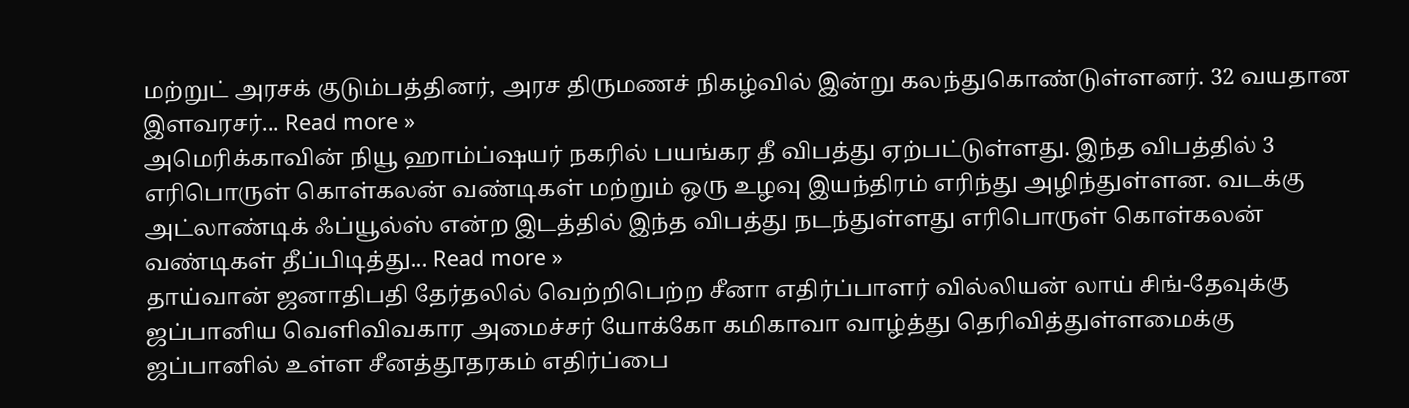மற்றுட் அரசக் குடும்பத்தினர், அரச திருமணச் நிகழ்வில் இன்று கலந்துகொண்டுள்ளனர். 32 வயதான இளவரசர்... Read more »
அமெரிக்காவின் நியூ ஹாம்ப்ஷயர் நகரில் பயங்கர தீ விபத்து ஏற்பட்டுள்ளது. இந்த விபத்தில் 3 எரிபொருள் கொள்கலன் வண்டிகள் மற்றும் ஒரு உழவு இயந்திரம் எரிந்து அழிந்துள்ளன. வடக்கு அட்லாண்டிக் ஃப்யூல்ஸ் என்ற இடத்தில் இந்த விபத்து நடந்துள்ளது எரிபொருள் கொள்கலன் வண்டிகள் தீப்பிடித்து... Read more »
தாய்வான் ஜனாதிபதி தேர்தலில் வெற்றிபெற்ற சீனா எதிர்ப்பாளர் வில்லியன் லாய் சிங்-தேவுக்கு ஜப்பானிய வெளிவிவகார அமைச்சர் யோக்கோ கமிகாவா வாழ்த்து தெரிவித்துள்ளமைக்கு ஜப்பானில் உள்ள சீனத்தூதரகம் எதிர்ப்பை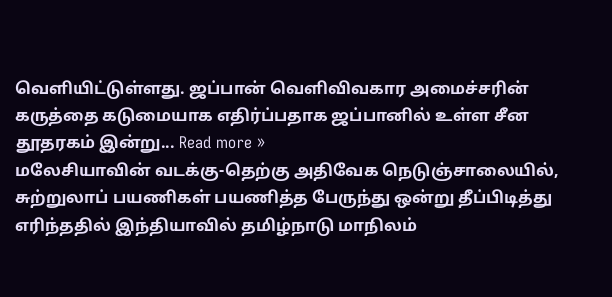வெளியிட்டுள்ளது. ஜப்பான் வெளிவிவகார அமைச்சரின் கருத்தை கடுமையாக எதிர்ப்பதாக ஜப்பானில் உள்ள சீன தூதரகம் இன்று... Read more »
மலேசியாவின் வடக்கு-தெற்கு அதிவேக நெடுஞ்சாலையில், சுற்றுலாப் பயணிகள் பயணித்த பேருந்து ஒன்று தீப்பிடித்து எரிந்ததில் இந்தியாவில் தமிழ்நாடு மாநிலம்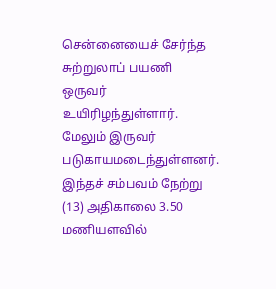சென்னையைச் சேர்ந்த சுற்றுலாப் பயணி ஒருவர் உயிரிழந்துள்ளார். மேலும் இருவர் படுகாயமடைந்துள்ளனர். இந்தச் சம்பவம் நேற்று (13) அதிகாலை 3.50 மணியளவில்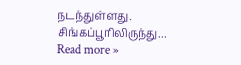நடந்துள்ளது. சிங்கப்பூரிலிருந்து... Read more »